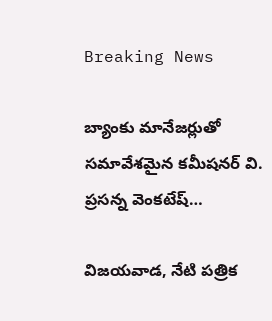Breaking News

బ్యాంకు మానేజర్లుతో సమావేశమైన కమీషనర్ వి. ప్రసన్న వెంకటేష్…

విజయవాడ, నేటి పత్రిక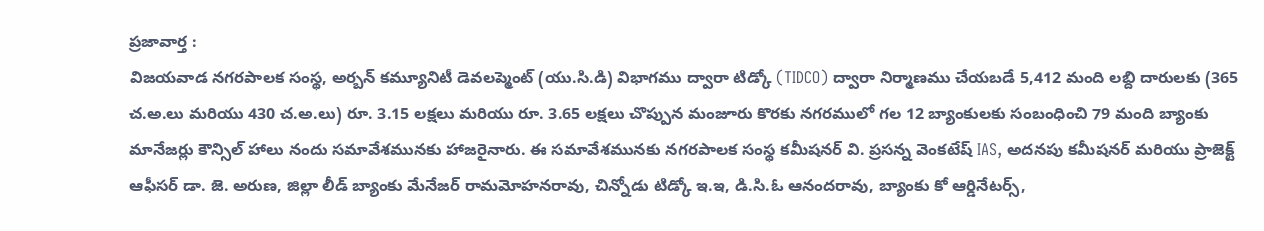ప్రజావార్త :
విజయవాడ నగరపాలక సంస్థ, అర్బన్ కమ్యూనిటీ డెవలప్మెంట్ (యు.సి.డి) విభాగము ద్వారా టిడ్కో (TIDCO) ద్వారా నిర్మాణము చేయబడే 5,412 మంది లబ్ది దారులకు (365 చ.అ.లు మరియు 430 చ.అ.లు) రూ. 3.15 లక్షలు మరియు రూ. 3.65 లక్షలు చొప్పున మంజూరు కొరకు నగరములో గల 12 బ్యాంకులకు సంబంధించి 79 మంది బ్యాంకు మానేజర్లు కౌన్సిల్ హాలు నందు సమావేశమునకు హాజరైనారు. ఈ సమావేశమునకు నగరపాలక సంస్థ కమీషనర్ వి. ప్రసన్న వెంకటేష్ IAS, అదనపు కమీషనర్ మరియు ప్రాజెక్ట్ ఆఫీసర్ డా. జె. అరుణ, జిల్లా లీడ్ బ్యాంకు మేనేజర్ రామమోహనరావు, చిన్నోడు టిడ్కో ఇ.ఇ, డి.సి.ఓ ఆనందరావు, బ్యాంకు కో ఆర్డినేటర్స్,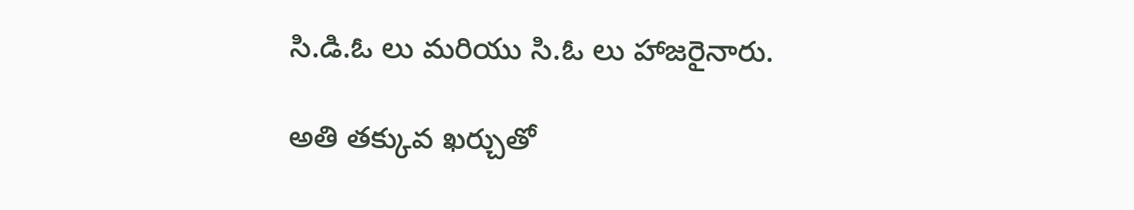సి.డి.ఓ లు మరియు సి.ఓ లు హాజరైనారు.

అతి తక్కువ ఖర్చుతో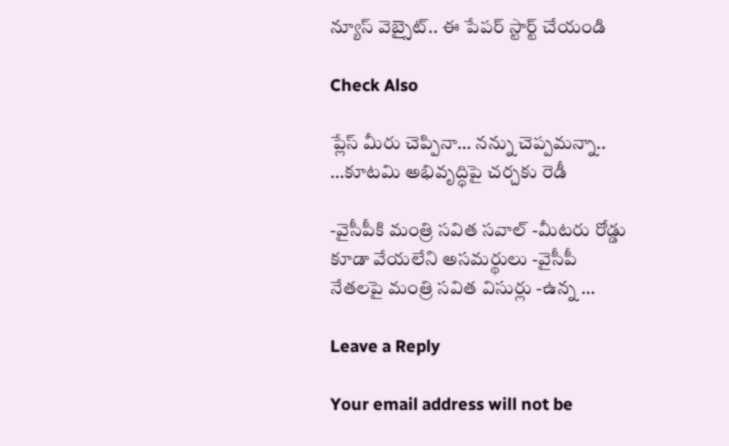న్యూస్ వెబ్సైట్.. ఈ పేపర్ స్టార్ట్ చేయండి

Check Also

ప్లేస్ మీరు చెప్పినా… నన్ను చెప్పమన్నా.. …కూటమి అభివృద్ధిపై చర్చకు రెడీ

-వైసీపీకి మంత్రి సవిత సవాల్ -మీటరు రోడ్డు కూడా వేయలేని అసమర్థులు -వైసీపీ నేతలపై మంత్రి సవిత విసుర్లు -ఉన్న …

Leave a Reply

Your email address will not be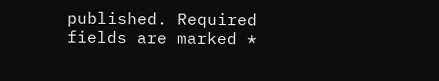published. Required fields are marked *